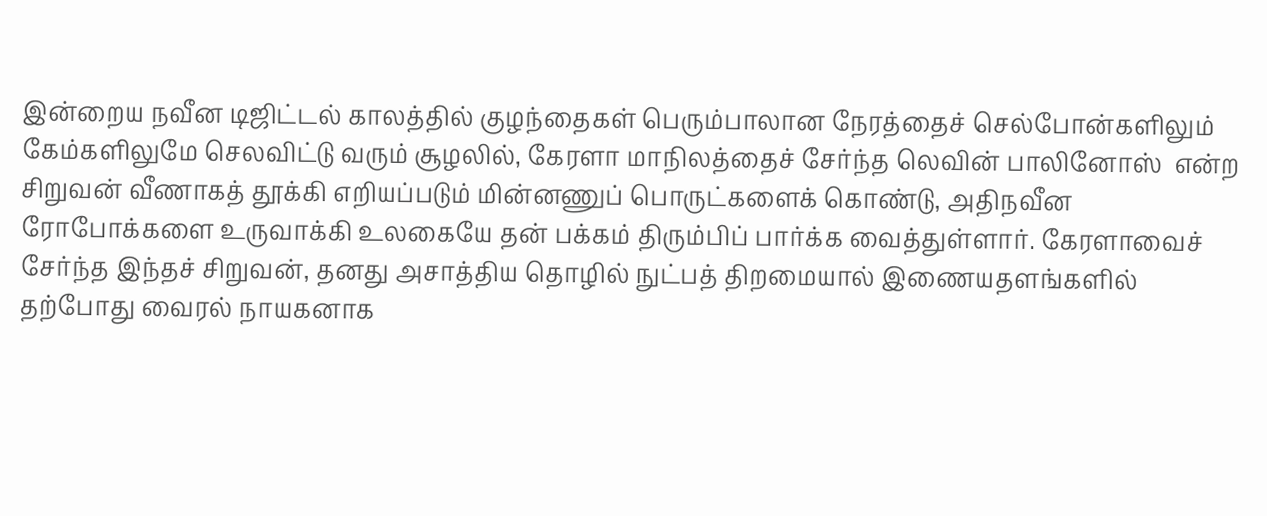இன்றைய நவீன டிஜிட்டல் காலத்தில் குழந்தைகள் பெரும்பாலான நேரத்தைச் செல்போன்களிலும் கேம்களிலுமே செலவிட்டு வரும் சூழலில், கேரளா மாநிலத்தைச் சேர்ந்த லெவின் பாலினோஸ்  என்ற சிறுவன் வீணாகத் தூக்கி எறியப்படும் மின்னணுப் பொருட்களைக் கொண்டு, அதிநவீன ரோபோக்களை உருவாக்கி உலகையே தன் பக்கம் திரும்பிப் பார்க்க வைத்துள்ளார். கேரளாவைச் சேர்ந்த இந்தச் சிறுவன், தனது அசாத்திய தொழில் நுட்பத் திறமையால் இணையதளங்களில் தற்போது வைரல் நாயகனாக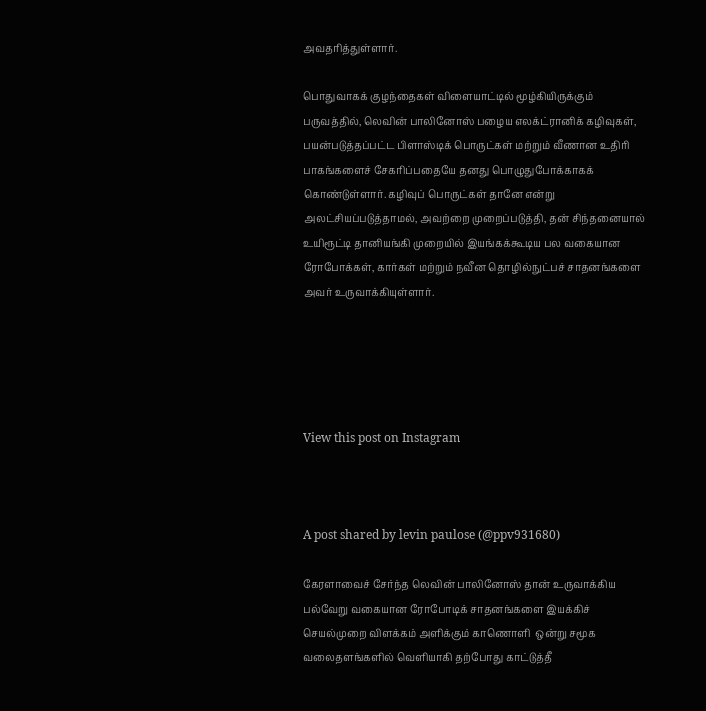அவதரித்துள்ளார்.

பொதுவாகக் குழந்தைகள் விளையாட்டில் மூழ்கியிருக்கும் பருவத்தில், லெவின் பாலினோஸ் பழைய எலக்ட்ரானிக் கழிவுகள், பயன்படுத்தப்பட்ட பிளாஸ்டிக் பொருட்கள் மற்றும் வீணான உதிரி பாகங்களைச் சேகரிப்பதையே தனது பொழுதுபோக்காகக் கொண்டுள்ளார். கழிவுப் பொருட்கள் தானே என்று அலட்சியப்படுத்தாமல், அவற்றை முறைப்படுத்தி, தன் சிந்தனையால் உயிரூட்டி தானியங்கி முறையில் இயங்கக்கூடிய பல வகையான ரோபோக்கள், கார்கள் மற்றும் நவீன தொழில்நுட்பச் சாதனங்களை அவர் உருவாக்கியுள்ளார்.





View this post on Instagram



A post shared by levin paulose (@ppv931680)

கேரளாவைச் சேர்ந்த லெவின் பாலினோஸ் தான் உருவாக்கிய பல்வேறு வகையான ரோபோடிக் சாதனங்களை இயக்கிச் செயல்முறை விளக்கம் அளிக்கும் காணொளி  ஒன்று சமூக வலைதளங்களில் வெளியாகி தற்போது காட்டுத்தீ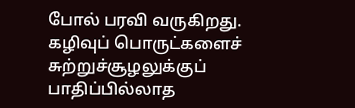போல் பரவி வருகிறது. கழிவுப் பொருட்களைச் சுற்றுச்சூழலுக்குப் பாதிப்பில்லாத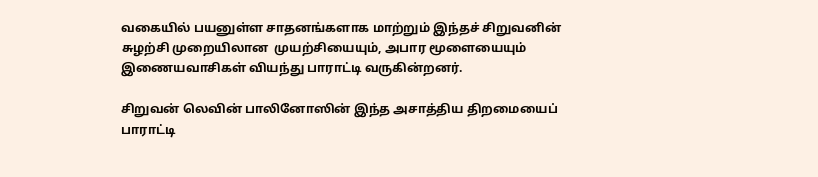வகையில் பயனுள்ள சாதனங்களாக மாற்றும் இந்தச் சிறுவனின் சுழற்சி முறையிலான  முயற்சியையும், அபார மூளையையும் இணையவாசிகள் வியந்து பாராட்டி வருகின்றனர்.

சிறுவன் லெவின் பாலினோஸின் இந்த அசாத்திய திறமையைப் பாராட்டி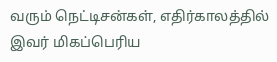வரும் நெட்டிசன்கள், எதிர்காலத்தில் இவர் மிகப்பெரிய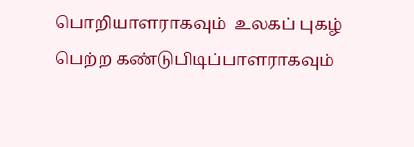பொறியாளராகவும்  உலகப் புகழ் பெற்ற கண்டுபிடிப்பாளராகவும்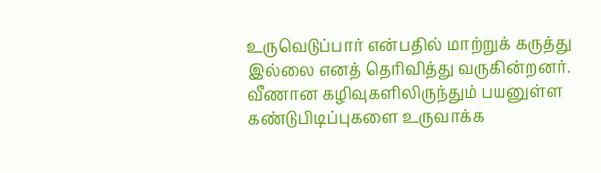உருவெடுப்பார் என்பதில் மாற்றுக் கருத்து இல்லை எனத் தெரிவித்து வருகின்றனர். வீணான கழிவுகளிலிருந்தும் பயனுள்ள கண்டுபிடிப்புகளை உருவாக்க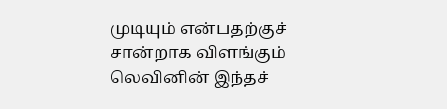முடியும் என்பதற்குச் சான்றாக விளங்கும் லெவினின் இந்தச்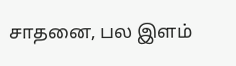சாதனை, பல இளம்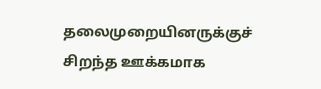தலைமுறையினருக்குச் சிறந்த ஊக்கமாக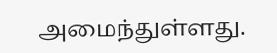அமைந்துள்ளது.